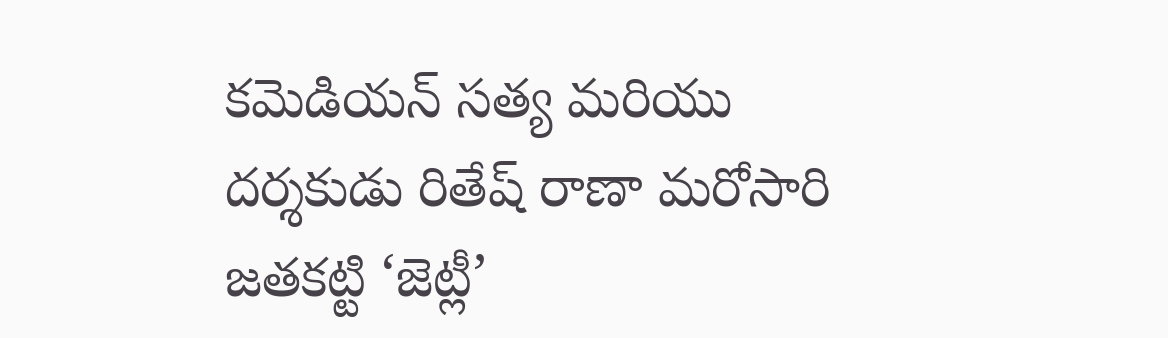కమెడియన్ సత్య మరియు దర్శకుడు రితేష్ రాణా మరోసారి జతకట్టి ‘జెట్లీ’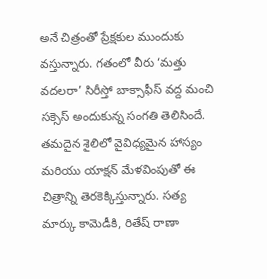అనే చిత్రంతో ప్రేక్షకుల ముందుకు వస్తున్నారు. గతంలో వీరు ‘మత్తు వదలరా’ సిరీస్తో బాక్సాఫీస్ వద్ద మంచి సక్సెస్ అందుకున్న సంగతి తెలిసిందే. తమదైన శైలిలో వైవిధ్యమైన హాస్యం మరియు యాక్షన్ మేళవింపుతో ఈ చిత్రాన్ని తెరకెక్కిస్తున్నారు. సత్య మార్కు కామెడీకి, రితేష్ రాణా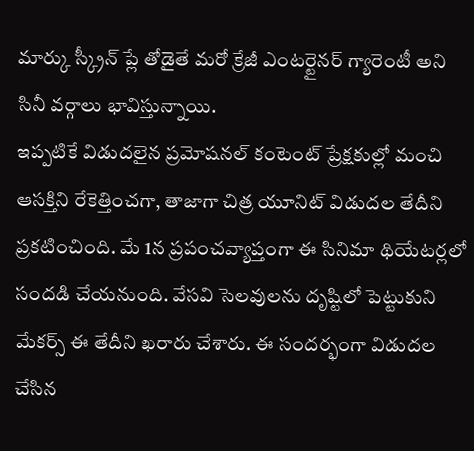మార్కు స్క్రీన్ ప్లే తోడైతే మరో క్రేజీ ఎంటర్టైనర్ గ్యారెంటీ అని సినీ వర్గాలు భావిస్తున్నాయి.
ఇప్పటికే విడుదలైన ప్రమోషనల్ కంటెంట్ ప్రేక్షకుల్లో మంచి ఆసక్తిని రేకెత్తించగా, తాజాగా చిత్ర యూనిట్ విడుదల తేదీని ప్రకటించింది. మే 1న ప్రపంచవ్యాప్తంగా ఈ సినిమా థియేటర్లలో సందడి చేయనుంది. వేసవి సెలవులను దృష్టిలో పెట్టుకుని మేకర్స్ ఈ తేదీని ఖరారు చేశారు. ఈ సందర్భంగా విడుదల చేసిన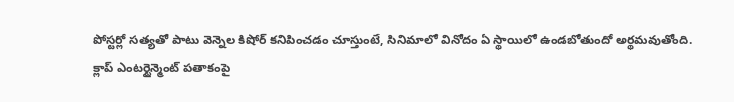పోస్టర్లో సత్యతో పాటు వెన్నెల కిషోర్ కనిపించడం చూస్తుంటే, సినిమాలో వినోదం ఏ స్థాయిలో ఉండబోతుందో అర్థమవుతోంది.
క్లాప్ ఎంటర్టైన్మెంట్ పతాకంపై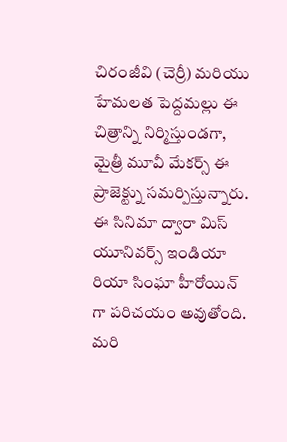చిరంజీవి (చెర్రీ) మరియు హేమలత పెద్దమల్లు ఈ చిత్రాన్ని నిర్మిస్తుండగా, మైత్రీ మూవీ మేకర్స్ ఈ ప్రాజెక్ట్ను సమర్పిస్తున్నారు. ఈ సినిమా ద్వారా మిస్ యూనివర్స్ ఇండియా రియా సింఘా హీరోయిన్ గా పరిచయం అవుతోంది. మరి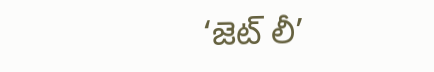‘జెట్ లీ’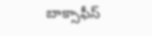బాక్సాఫీస్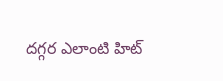దగ్గర ఎలాంటి హిట్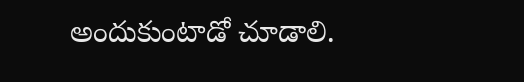అందుకుంటాడో చూడాలి.